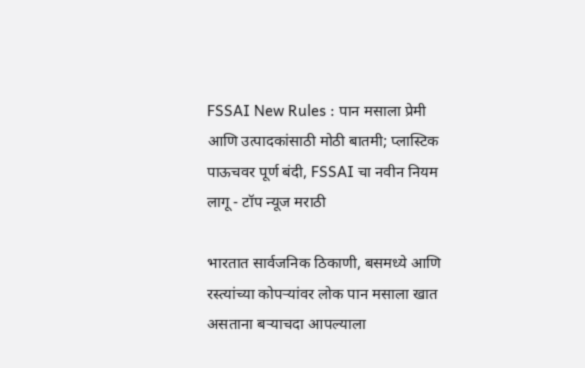FSSAI New Rules : पान मसाला प्रेमी आणि उत्पादकांसाठी मोठी बातमी; प्लास्टिक पाऊचवर पूर्ण बंदी, FSSAI चा नवीन नियम लागू - टॉप न्यूज मराठी

भारतात सार्वजनिक ठिकाणी, बसमध्ये आणि रस्त्यांच्या कोपऱ्यांवर लोक पान मसाला खात असताना बऱ्याचदा आपल्याला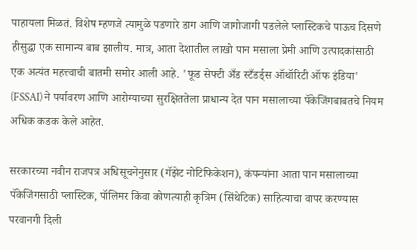पाहायला मिळतं. विशेष म्हणजे त्यामुळे पडणारे डाग आणि जागोजागी पडलेले प्लास्टिकचे पाऊच दिसणे हीसुद्धा एक सामान्य बाब झालीय. मात्र, आता देशातील लाखो पान मसाला प्रेमी आणि उत्पादकांसाठी एक अत्यंत महत्त्वाची बातमी समोर आली आहे. 'फूड सेफ्टी अँड स्टँडर्ड्स ऑथॉरिटी ऑफ इंडिया' (FSSAI) ने पर्यावरण आणि आरोग्याच्या सुरक्षिततेला प्राधान्य देत पान मसालाच्या पॅकेजिंगबाबतचे नियम अधिक कडक केले आहेत.

सरकारच्या नवीन राजपत्र अधिसूचनेनुसार (गॅझेट नोटिफिकेशन), कंपन्यांना आता पान मसालाच्या पॅकेजिंगसाठी प्लास्टिक, पॉलिमर किंवा कोणत्याही कृत्रिम (सिंथेटिक) साहित्याचा वापर करण्यास परवानगी दिली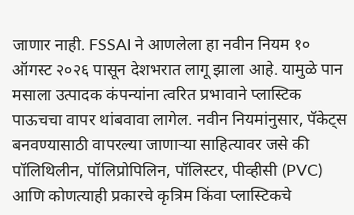जाणार नाही. FSSAI ने आणलेला हा नवीन नियम १० ऑगस्ट २०२६ पासून देशभरात लागू झाला आहे. यामुळे पान मसाला उत्पादक कंपन्यांना त्वरित प्रभावाने प्लास्टिक पाऊचचा वापर थांबवावा लागेल. नवीन नियमांनुसार, पॅकेट्स बनवण्यासाठी वापरल्या जाणाऱ्या साहित्यावर जसे की पॉलिथिलीन, पॉलिप्रोपिलिन, पॉलिस्टर, पीव्हीसी (PVC) आणि कोणत्याही प्रकारचे कृत्रिम किंवा प्लास्टिकचे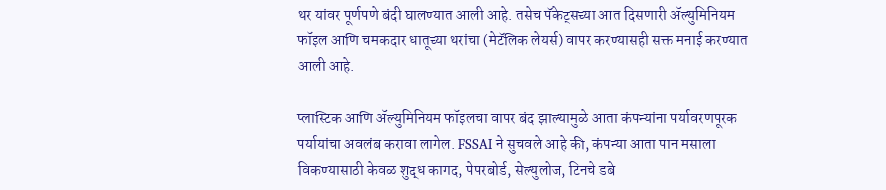थर यांवर पूर्णपणे बंदी घालण्यात आली आहे. तसेच पॅकेट्सच्या आत दिसणारी ॲल्युमिनियम फॉइल आणि चमकदार धातूच्या थरांचा (मेटॅलिक लेयर्स) वापर करण्यासही सक्त मनाई करण्यात आली आहे.

प्लास्टिक आणि ॲल्युमिनियम फॉइलचा वापर बंद झाल्यामुळे आता कंपन्यांना पर्यावरणपूरक पर्यायांचा अवलंब करावा लागेल. FSSAI ने सुचवले आहे की, कंपन्या आता पान मसाला विकण्यासाठी केवळ शुद्ध कागद, पेपरबोर्ड, सेल्युलोज, टिनचे डबे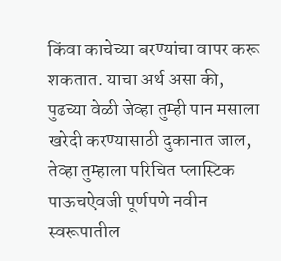किंवा काचेच्या बरण्यांचा वापर करू शकतात. याचा अर्थ असा की, पुढच्या वेळी जेव्हा तुम्ही पान मसाला खरेदी करण्यासाठी दुकानात जाल, तेव्हा तुम्हाला परिचित प्लास्टिक पाऊचऐवजी पूर्णपणे नवीन स्वरूपातील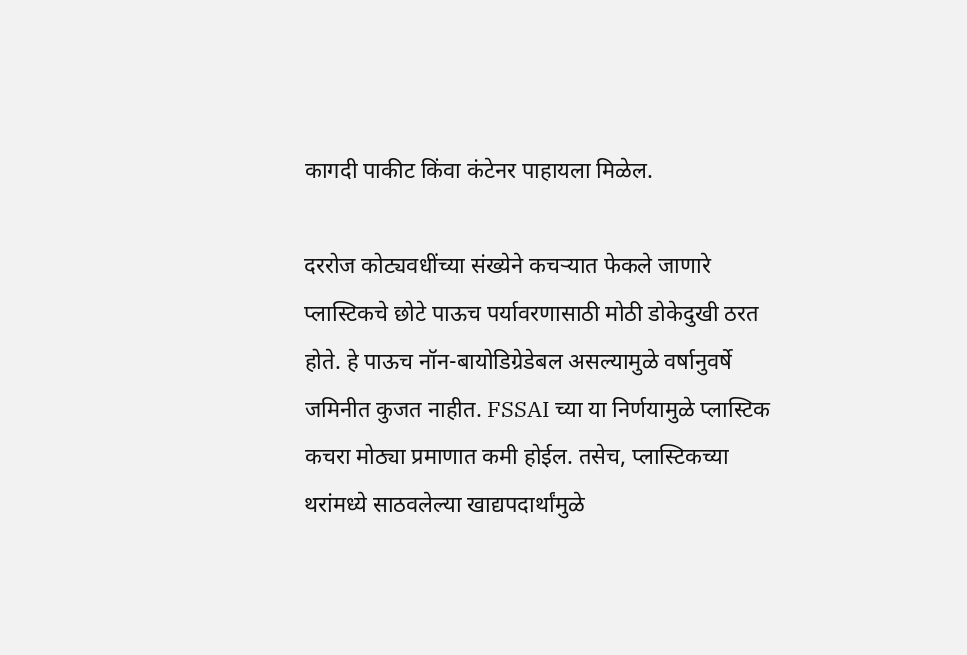कागदी पाकीट किंवा कंटेनर पाहायला मिळेल.

दररोज कोट्यवधींच्या संख्येने कचऱ्यात फेकले जाणारे प्लास्टिकचे छोटे पाऊच पर्यावरणासाठी मोठी डोकेदुखी ठरत होते. हे पाऊच नॉन-बायोडिग्रेडेबल असल्यामुळे वर्षानुवर्षे जमिनीत कुजत नाहीत. FSSAI च्या या निर्णयामुळे प्लास्टिक कचरा मोठ्या प्रमाणात कमी होईल. तसेच, प्लास्टिकच्या थरांमध्ये साठवलेल्या खाद्यपदार्थांमुळे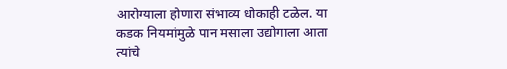आरोग्याला होणारा संभाव्य धोकाही टळेल. या कडक नियमांमुळे पान मसाला उद्योगाला आता त्यांचे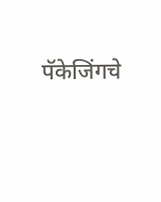पॅकेजिंगचे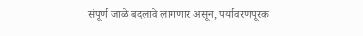संपूर्ण जाळे बदलावे लागणार असून, पर्यावरणपूरक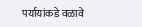पर्यायांकडे वळावे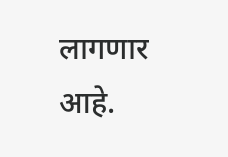लागणार आहे.